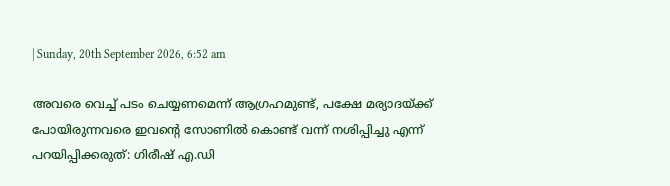| Sunday, 20th September 2026, 6:52 am

അവരെ വെച്ച് പടം ചെയ്യണമെന്ന് ആഗ്രഹമുണ്ട്, പക്ഷേ മര്യാദയ്ക്ക് പോയിരുന്നവരെ ഇവന്റെ സോണില്‍ കൊണ്ട് വന്ന് നശിപ്പിച്ചു എന്ന് പറയിപ്പിക്കരുത്: ഗിരീഷ് എ.ഡി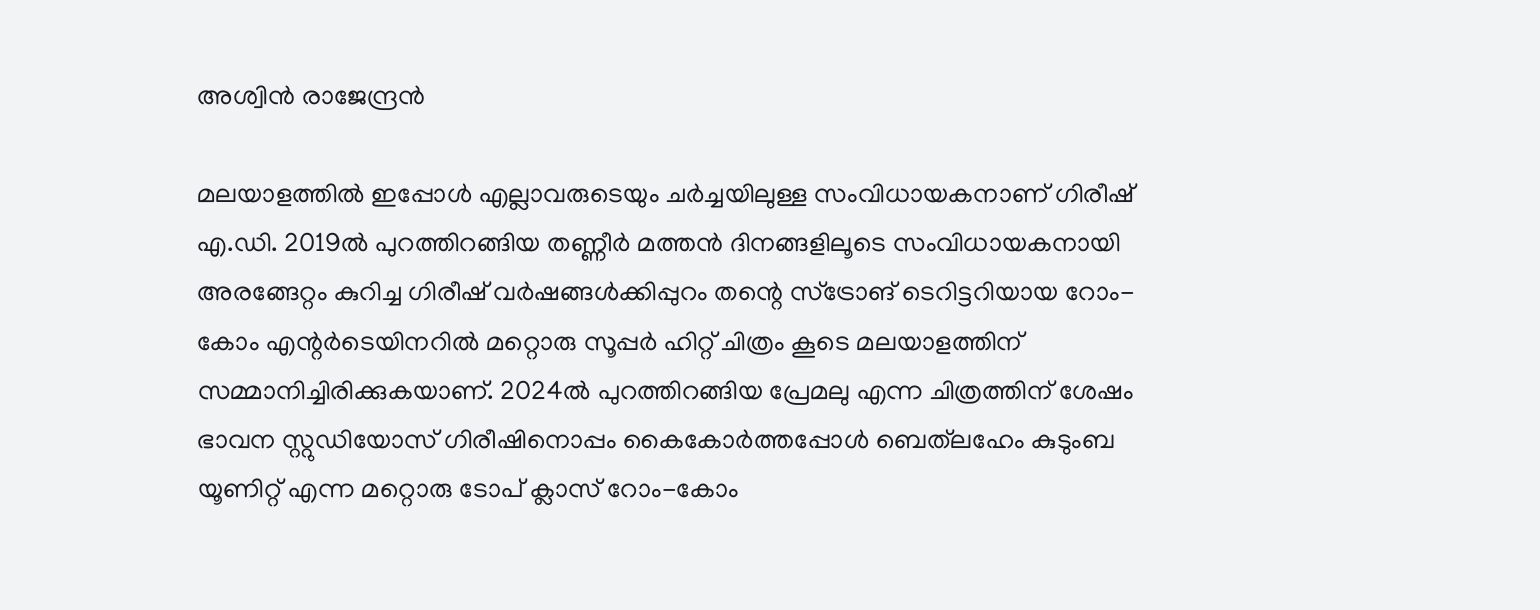അശ്വിന്‍ രാജേന്ദ്രന്‍

മലയാളത്തില്‍ ഇപ്പോള്‍ എല്ലാവരുടെയും ചര്‍ച്ചയിലുള്ള സംവിധായകനാണ് ഗിരീഷ് എ.ഡി. 2019ല്‍ പുറത്തിറങ്ങിയ തണ്ണീര്‍ മത്തന്‍ ദിനങ്ങളിലൂടെ സംവിധായകനായി അരങ്ങേറ്റം കുറിച്ച ഗിരീഷ് വര്‍ഷങ്ങള്‍ക്കിപ്പുറം തന്റെ സ്‌ട്രോങ് ടെറിട്ടറിയായ റോം-കോം എന്റര്‍ടെയിനറില്‍ മറ്റൊരു സൂപ്പര്‍ ഹിറ്റ് ചിത്രം കൂടെ മലയാളത്തിന് സമ്മാനിച്ചിരിക്കുകയാണ്. 2024ല്‍ പുറത്തിറങ്ങിയ പ്രേമലു എന്ന ചിത്രത്തിന് ശേഷം ഭാവന സ്റ്റുഡിയോസ് ഗിരീഷിനൊപ്പം കൈകോര്‍ത്തപ്പോള്‍ ബെത്‌ലഹേം കുടുംബ യൂണിറ്റ് എന്ന മറ്റൊരു ടോപ് ക്ലാസ് റോം-കോം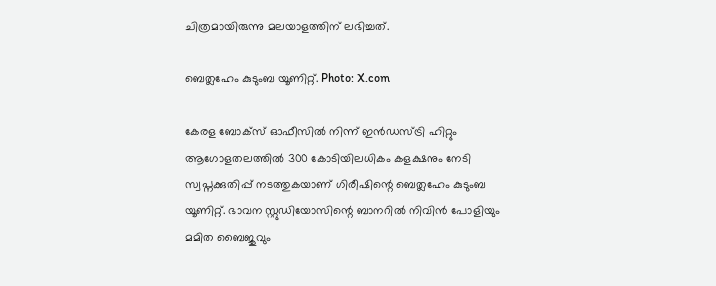ചിത്രമായിരുന്നു മലയാളത്തിന് ലഭിച്ചത്.

ബെത്ലഹേം കുടുംബ യൂണിറ്റ്. Photo: X.com

കേരള ബോക്സ് ഓഫീസില്‍ നിന്ന് ഇന്‍ഡസ്ട്രി ഹിറ്റും ആഗോളതലത്തില്‍ 300 കോടിയിലധികം കളക്ഷനും നേടി സ്വപ്നക്കുതിപ്പ് നടത്തുകയാണ് ഗിരീഷിന്റെ ബെത്ലഹേം കുടുംബ യൂണിറ്റ്. ഭാവന സ്റ്റുഡിയോസിന്റെ ബാനറില്‍ നിവിന്‍ പോളിയും മമിത ബൈജുവും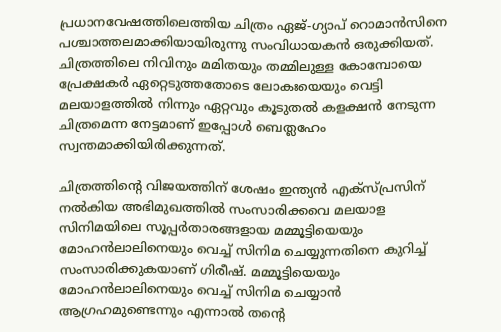പ്രധാനവേഷത്തിലെത്തിയ ചിത്രം ഏജ്-ഗ്യാപ് റൊമാന്‍സിനെ പശ്ചാത്തലമാക്കിയായിരുന്നു സംവിധായകന്‍ ഒരുക്കിയത്. ചിത്രത്തിലെ നിവിനും മമിതയും തമ്മിലുള്ള കോമ്പോയെ പ്രേക്ഷകര്‍ ഏറ്റെടുത്തതോടെ ലോകഃയെയും വെട്ടി മലയാളത്തില്‍ നിന്നും ഏറ്റവും കൂടുതല്‍ കളക്ഷന്‍ നേടുന്ന ചിത്രമെന്ന നേട്ടമാണ് ഇപ്പോള്‍ ബെത്ലഹേം സ്വന്തമാക്കിയിരിക്കുന്നത്.

ചിത്രത്തിന്റെ വിജയത്തിന് ശേഷം ഇന്ത്യന്‍ എക്‌സ്പ്രസിന് നല്‍കിയ അഭിമുഖത്തില്‍ സംസാരിക്കവെ മലയാള സിനിമയിലെ സൂപ്പര്‍താരങ്ങളായ മമ്മൂട്ടിയെയും മോഹന്‍ലാലിനെയും വെച്ച് സിനിമ ചെയ്യുന്നതിനെ കുറിച്ച് സംസാരിക്കുകയാണ് ഗിരീഷ്. മമ്മൂട്ടിയെയും മോഹന്‍ലാലിനെയും വെച്ച് സിനിമ ചെയ്യാന്‍ ആഗ്രഹമുണ്ടെന്നും എന്നാല്‍ തന്റെ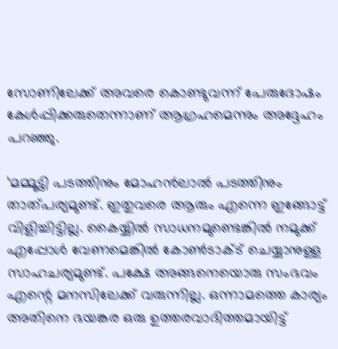സോണിലേക്ക് അവരെ കൊണ്ടുവന്ന് പേരുദോഷം കേള്‍പ്പിക്കരുതെന്നാണ് ആഗ്രഹമെന്നും അദ്ദേഹം പറഞ്ഞു.

‘മമ്മൂട്ടി പടത്തിനും മോഹന്‍ലാല്‍ പടത്തിനും താത്പര്യമുണ്ട്. ഇതുവരെ ആരും എന്നെ ഇങ്ങോട്ട് വിളിച്ചിട്ടില്ല. കൈയ്യില്‍ സാധനമുണ്ടെങ്കില്‍ നമുക്ക് എപ്പോള്‍ വേണമെങ്കില്‍ കോണ്‍ടാക്ട് ചെയ്യാനുള്ള സാഹചര്യമുണ്ട്. പക്ഷേ അങ്ങനെയൊരു സംഭവം എന്റെ മനസിലേക്ക് വരുന്നില്ല. ഒന്നാമത്തെ കാര്യം അതിനെ ഭയങ്കര ഒരു ഉത്തരവാദിത്തമായിട്ട്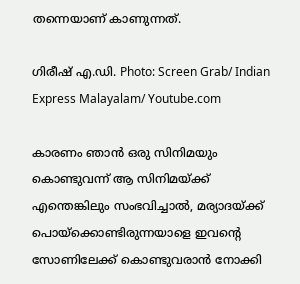തന്നെയാണ് കാണുന്നത്.

ഗിരീഷ് എ.ഡി. Photo: Screen Grab/ Indian Express Malayalam/ Youtube.com

കാരണം ഞാന്‍ ഒരു സിനിമയും കൊണ്ടുവന്ന് ആ സിനിമയ്ക്ക് എന്തെങ്കിലും സംഭവിച്ചാല്‍, മര്യാദയ്ക്ക് പൊയ്‌ക്കൊണ്ടിരുന്നയാളെ ഇവന്റെ സോണിലേക്ക് കൊണ്ടുവരാന്‍ നോക്കി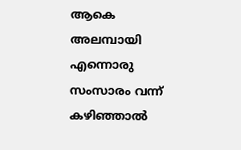ആകെ അലമ്പായി എന്നൊരു സംസാരം വന്ന് കഴിഞ്ഞാല്‍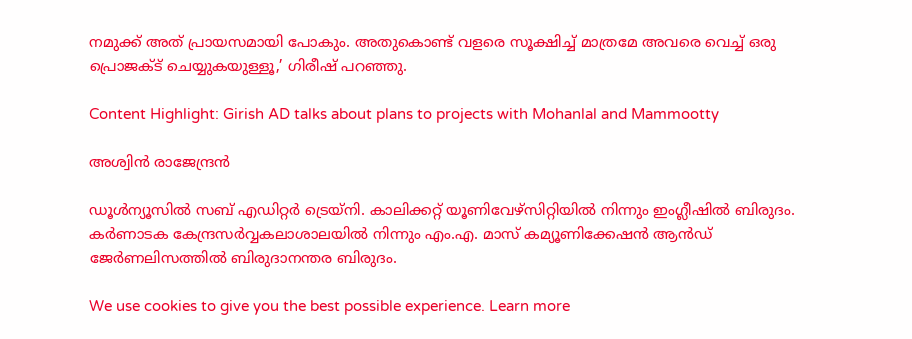നമുക്ക് അത് പ്രായസമായി പോകും. അതുകൊണ്ട് വളരെ സൂക്ഷിച്ച് മാത്രമേ അവരെ വെച്ച് ഒരു പ്രൊജക്ട് ചെയ്യുകയുള്ളൂ,’ ഗിരീഷ് പറഞ്ഞു.

Content Highlight: Girish AD talks about plans to projects with Mohanlal and Mammootty

അശ്വിന്‍ രാജേന്ദ്രന്‍

ഡൂള്‍ന്യൂസില്‍ സബ് എഡിറ്റര്‍ ട്രെയ്‌നി. കാലിക്കറ്റ് യൂണിവേഴ്സിറ്റിയില്‍ നിന്നും ഇംഗ്ലീഷില്‍ ബിരുദം. കര്‍ണാടക കേന്ദ്രസര്‍വ്വകലാശാലയില്‍ നിന്നും എം.എ. മാസ് കമ്യൂണിക്കേഷന്‍ ആന്‍ഡ് ജേര്‍ണലിസത്തില്‍ ബിരുദാനന്തര ബിരുദം.

We use cookies to give you the best possible experience. Learn more